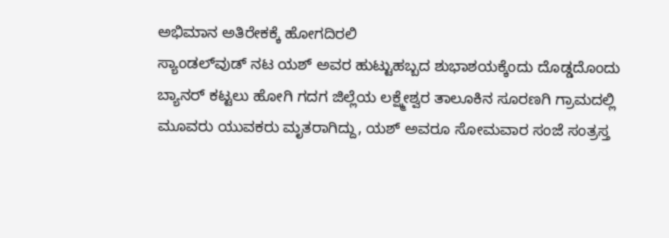ಅಭಿಮಾನ ಅತಿರೇಕಕ್ಕೆ ಹೋಗದಿರಲಿ
ಸ್ಯಾಂಡಲ್‌ವುಡ್ ನಟ ಯಶ್ ಅವರ ಹುಟ್ಟುಹಬ್ಬದ ಶುಭಾಶಯಕ್ಕೆಂದು ದೊಡ್ಡದೊಂದು ಬ್ಯಾನರ್ ಕಟ್ಟಲು ಹೋಗಿ ಗದಗ ಜಿಲ್ಲೆಯ ಲಕ್ಷ್ಮೇಶ್ವರ ತಾಲೂಕಿನ ಸೂರಣಗಿ ಗ್ರಾಮದಲ್ಲಿ ಮೂವರು ಯುವಕರು ಮೃತರಾಗಿದ್ದು, ಯಶ್ ಅವರೂ ಸೋಮವಾರ ಸಂಜೆ ಸಂತ್ರಸ್ತ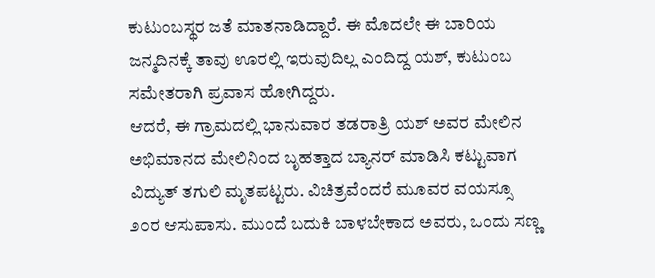ಕುಟುಂಬಸ್ಥರ ಜತೆ ಮಾತನಾಡಿದ್ದಾರೆ. ಈ ಮೊದಲೇ ಈ ಬಾರಿಯ ಜನ್ಮದಿನಕ್ಕೆ ತಾವು ಊರಲ್ಲಿ ಇರುವುದಿಲ್ಲ ಎಂದಿದ್ದ ಯಶ್, ಕುಟುಂಬ ಸಮೇತರಾಗಿ ಪ್ರವಾಸ ಹೋಗಿದ್ದರು.
ಆದರೆ, ಈ ಗ್ರಾಮದಲ್ಲಿ ಭಾನುವಾರ ತಡರಾತ್ರಿ ಯಶ್ ಅವರ ಮೇಲಿನ ಅಭಿಮಾನದ ಮೇಲಿನಿಂದ ಬೃಹತ್ತಾದ ಬ್ಯಾನರ್ ಮಾಡಿಸಿ ಕಟ್ಟುವಾಗ ವಿದ್ಯುತ್ ತಗುಲಿ ಮೃತಪಟ್ಟರು. ವಿಚಿತ್ರವೆಂದರೆ ಮೂವರ ವಯಸ್ಸೂ ೨೦ರ ಆಸುಪಾಸು. ಮುಂದೆ ಬದುಕಿ ಬಾಳಬೇಕಾದ ಅವರು, ಒಂದು ಸಣ್ಣ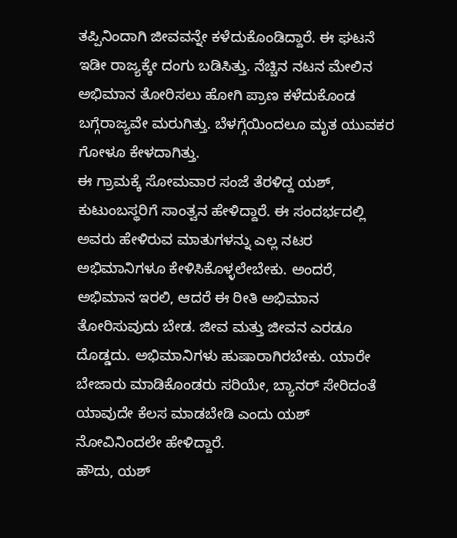ತಪ್ಪಿನಿಂದಾಗಿ ಜೀವವನ್ನೇ ಕಳೆದುಕೊಂಡಿದ್ದಾರೆ. ಈ ಘಟನೆ ಇಡೀ ರಾಜ್ಯಕ್ಕೇ ದಂಗು ಬಡಿಸಿತ್ತು. ನೆಚ್ಚಿನ ನಟನ ಮೇಲಿನ ಅಭಿಮಾನ ತೋರಿಸಲು ಹೋಗಿ ಪ್ರಾಣ ಕಳೆದುಕೊಂಡ ಬಗ್ಗೆರಾಜ್ಯವೇ ಮರುಗಿತ್ತು. ಬೆಳಗ್ಗೆಯಿಂದಲೂ ಮೃತ ಯುವಕರ ಗೋಳೂ ಕೇಳದಾಗಿತ್ತು.
ಈ ಗ್ರಾಮಕ್ಕೆ ಸೋಮವಾರ ಸಂಜೆ ತೆರಳಿದ್ದ ಯಶ್, ಕುಟುಂಬಸ್ಥರಿಗೆ ಸಾಂತ್ವನ ಹೇಳಿದ್ದಾರೆ. ಈ ಸಂದರ್ಭದಲ್ಲಿ ಅವರು ಹೇಳಿರುವ ಮಾತುಗಳನ್ನು ಎಲ್ಲ ನಟರ ಅಭಿಮಾನಿಗಳೂ ಕೇಳಿಸಿಕೊಳ್ಳಲೇಬೇಕು. ಅಂದರೆ, ಅಭಿಮಾನ ಇರಲಿ, ಆದರೆ ಈ ರೀತಿ ಅಭಿಮಾನ ತೋರಿಸುವುದು ಬೇಡ. ಜೀವ ಮತ್ತು ಜೀವನ ಎರಡೂ ದೊಡ್ಡದು. ಅಭಿಮಾನಿಗಳು ಹುಷಾರಾಗಿರಬೇಕು. ಯಾರೇ ಬೇಜಾರು ಮಾಡಿಕೊಂಡರು ಸರಿಯೇ, ಬ್ಯಾನರ್ ಸೇರಿದಂತೆ ಯಾವುದೇ ಕೆಲಸ ಮಾಡಬೇಡಿ ಎಂದು ಯಶ್ ನೋವಿನಿಂದಲೇ ಹೇಳಿದ್ದಾರೆ.
ಹೌದು, ಯಶ್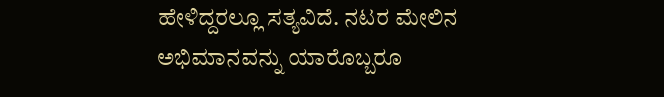ಹೇಳಿದ್ದರಲ್ಲೂ ಸತ್ಯವಿದೆ. ನಟರ ಮೇಲಿನ ಅಭಿಮಾನವನ್ನು ಯಾರೊಬ್ಬರೂ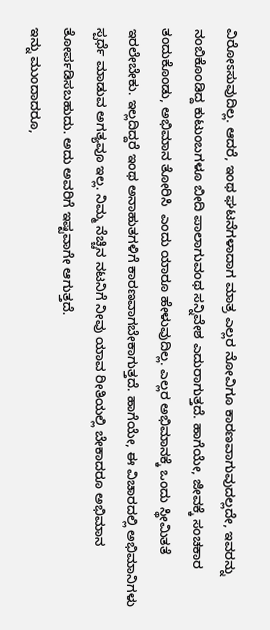ವಿರೋಽಸುವುದಿಲ್ಲ. ಆದರೆ, ಇಂಥ ಘಟನೆಗಳಾದಾಗ ಮಾತ್ರ ಎಲ್ಲರ ನೋವಿಗೂ ಕಾರಣವಾಗುವುದಲ್ಲದೇ, ಇವರನ್ನು ನಂಬಿಕೊಂಡಿದ್ದ ಕುಟುಂಬಗಳೂ ಬೀದಿ ಪಾಲಾಗುವಂಥ ಸನ್ನಿವೇಶ ಎದುರಾಗುತ್ತದೆ. ಹಾಗೆಯೇ, ಜೀವಕ್ಕೆ ಸಂಚಕಾರ ತಂದುಕೊಂಡು, ಅಭಿಮಾನ ತೋರಿಸಿ  ಎಂದು ಯಾರೂ ಹೇಳುವುದಿಲ್ಲ. ಎಲ್ಲರ ಅಭಿಮಾನಕ್ಕೆ ಒಂದು ಸ್ಥೀಮಿತತೆ ಇರಲೇಬೇಕು. ಇಲ್ಲದಿದ್ದರೆ ಇಂಥ ಅನಾಹುತಗಳಿಗೆ ಕಾರಣವಾಗಬೇಕಾಗುತ್ತದೆ. ಹಾಗೆಯೇ, ಈ ವಿಚಾರದಲ್ಲಿ ಅಭಿಮಾನಿಗಳು ಸ್ಪರ್ಧೆ ಮಾಡುವ ಅಗತ್ಯವೂ ಇಲ್ಲ. ನಿಮ್ಮ ನೆಚ್ಚಿನ ನಟನಿಗೆ ನೀವು ಯಾವ ರೀತಿಯಲ್ಲಿ ಬೇಕಾದರೂ ಅಭಿಮಾನ ತೋರ್ಪಡಿಸಬಹುದು. ಅದು ಅವರಿಗೆ ಇಷ್ಟವಾಗೇ ಆಗುತ್ತದೆ.
ಇನ್ನು ಮುಂದಾದರೂ,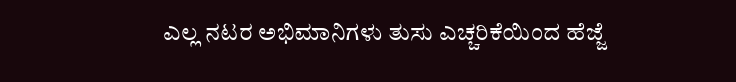ಎಲ್ಲ ನಟರ ಅಭಿಮಾನಿಗಳು ತುಸು ಎಚ್ಚರಿಕೆಯಿಂದ ಹೆಜ್ಜೆ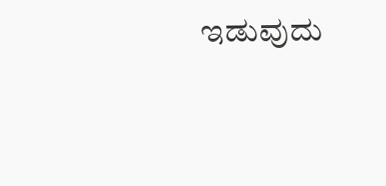ಇಡುವುದು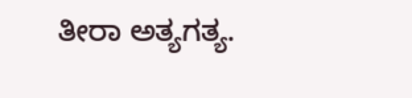ತೀರಾ ಅತ್ಯಗತ್ಯ.